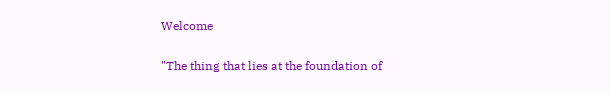Welcome

"The thing that lies at the foundation of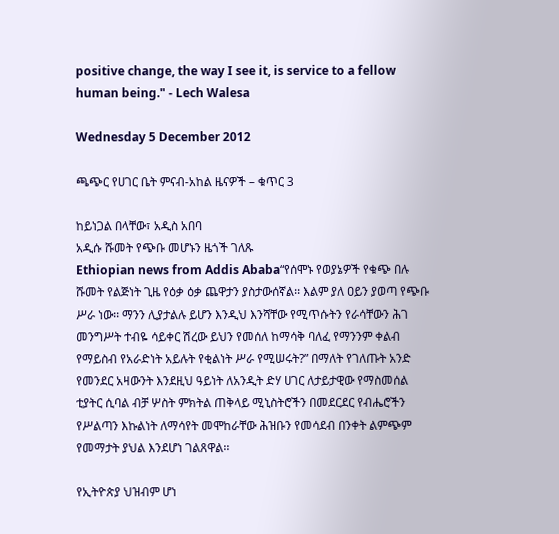positive change, the way I see it, is service to a fellow human being." - Lech Walesa

Wednesday 5 December 2012

ጫጭር የሀገር ቤት ምናብ-አከል ዜናዎች – ቁጥር 3

ከይነጋል በላቸው፣ አዲስ አበባ
አዲሱ ሹመት የጭቡ መሆኑን ዜጎች ገለጹ
Ethiopian news from Addis Ababa“የሰሞኑ የወያኔዎች የቁጭ በሉ ሹመት የልጅነት ጊዜ የዕቃ ዕቃ ጨዋታን ያስታውሰኛል፡፡ እልም ያለ ዐይን ያወጣ የጭቡ ሥራ ነው፡፡ ማንን ሊያታልሉ ይሆን እንዲህ እንሻቸው የሚጥሱትን የራሳቸውን ሕገ መንግሥት ተብዬ ሳይቀር ሽረው ይህን የመሰለ ከማሳቅ ባለፈ የማንንም ቀልብ የማይስብ የአራድነት አይሉት የቂልነት ሥራ የሚሠሩት?” በማለት የገለጡት አንድ የመንደር አዛውንት እንደዚህ ዓይነት ለአንዲት ድሃ ሀገር ለታይታዊው የማስመሰል ቲያትር ሲባል ብቻ ሦስት ምክትል ጠቅላይ ሚኒስትሮችን በመደርደር የብሔሮችን የሥልጣን እኩልነት ለማሳየት መሞከራቸው ሕዝቡን የመሳደብ በንቀት ልምጭም የመማታት ያህል እንደሆነ ገልጸዋል፡፡

የኢትዮጵያ ህዝብም ሆነ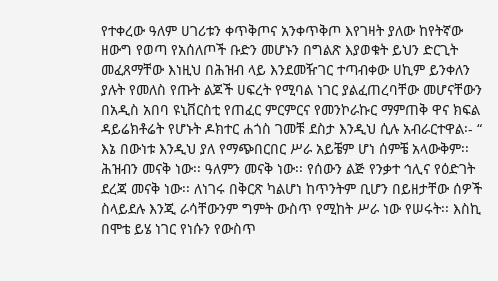የተቀረው ዓለም ሀገሪቱን ቀጥቅጦና አንቀጥቅጦ እየገዛት ያለው ከየትኛው ዘውግ የወጣ የአሰለጦች ቡድን መሆኑን በግልጽ እያወቁት ይህን ድርጊት መፈጸማቸው እነዚህ በሕዝብ ላይ እንደመዥገር ተጣብቀው ሀኪም ይንቀለን ያሉት የመለስ የጡት ልጆች ሀፍረት የሚባል ነገር ያልፈጠረባቸው መሆናቸውን በአዲስ አበባ ዩኒቨርስቲ የጠፈር ምርምርና የመንኮራኩር ማምጠቅ ዋና ክፍል ዳይሬክቶሬት የሆኑት ዶክተር ሐጎስ ገመቹ ደስታ እንዲህ ሲሉ አብራርተዋል፡- “ እኔ በውነቱ እንዲህ ያለ የማጭበርበር ሥራ አይቼም ሆነ ሰምቼ አላውቅም፡፡ ሕዝብን መናቅ ነው፡፡ ዓለምን መናቅ ነው፡፡ የሰውን ልጅ የንቃተ ኅሊና የዕድገት ደረጃ መናቅ ነው፡፡ ለነገሩ በቅርጽ ካልሆነ ከጥንትም ቢሆን በይዘታቸው ሰዎች ስላይደሉ እንጂ ራሳቸውንም ግምት ውስጥ የሚከት ሥራ ነው የሠሩት፡፡ እስኪ በሞቴ ይሄ ነገር የነሱን የውስጥ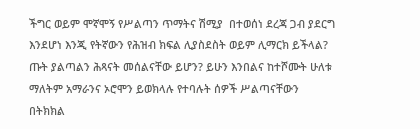ችግር ወይም ሞኛሞኝ የሥልጣን ጥማትና ሽሚያ  በተወሰነ ደረጃ ጋብ ያደርግ እንደሆነ እንጂ የትኛውን የሕዝብ ክፍል ሊያስደስት ወይም ሊማርክ ይችላል? ጡት ያልጣልን ሕጻናት መሰልናቸው ይሆን? ይሁን እንበልና ከተሾሙት ሁለቱ ማለትም አማራንና ኦሮሞን ይወክላሉ የተባሉት ሰዎች ሥልጣናቸውን በትክክል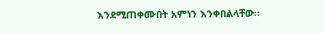እንደሚጠቀሙበት አምነን እንቀበልላቸው፡፡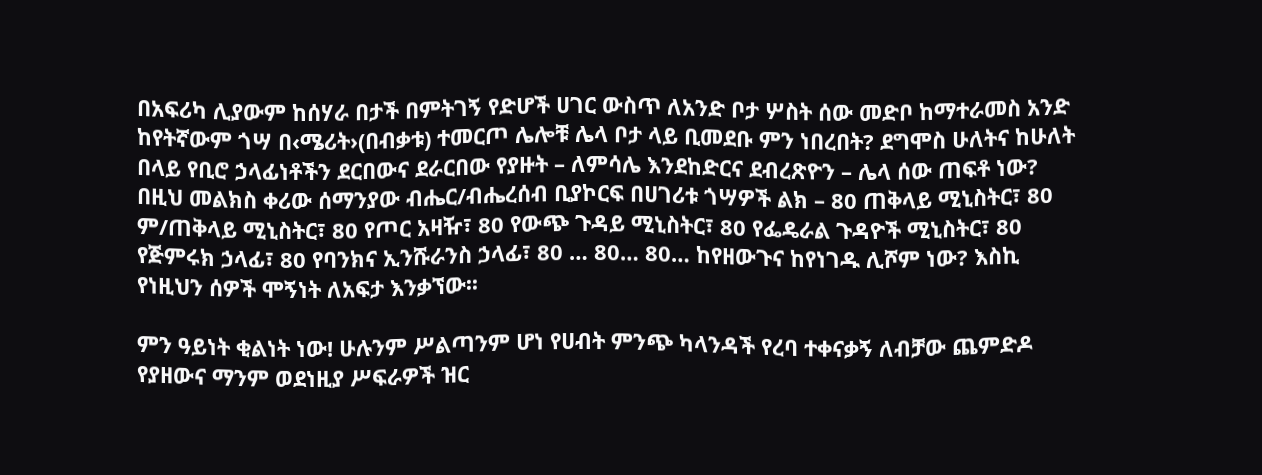በአፍሪካ ሊያውም ከሰሃራ በታች በምትገኝ የድሆች ሀገር ውስጥ ለአንድ ቦታ ሦስት ሰው መድቦ ከማተራመስ አንድ ከየትኛውም ጎሣ በ‹ሜሪት›(በብቃቱ) ተመርጦ ሌሎቹ ሌላ ቦታ ላይ ቢመደቡ ምን ነበረበት? ደግሞስ ሁለትና ከሁለት በላይ የቢሮ ኃላፊነቶችን ደርበውና ደራርበው የያዙት – ለምሳሌ እንደከድርና ደብረጽዮን – ሌላ ሰው ጠፍቶ ነው? በዚህ መልክስ ቀሪው ሰማንያው ብሔር/ብሔረሰብ ቢያኮርፍ በሀገሪቱ ጎሣዎች ልክ – 80 ጠቅላይ ሚኒስትር፣ 80 ም/ጠቅላይ ሚኒስትር፣ 80 የጦር አዛዥ፣ 80 የውጭ ጉዳይ ሚኒስትር፣ 80 የፌዴራል ጉዳዮች ሚኒስትር፣ 80 የጅምሩክ ኃላፊ፣ 80 የባንክና ኢንሹራንስ ኃላፊ፣ 80 … 80… 80… ከየዘውጉና ከየነገዱ ሊሾም ነው? እስኪ የነዚህን ሰዎች ሞኝነት ለአፍታ እንቃኘው፡፡

ምን ዓይነት ቂልነት ነው! ሁሉንም ሥልጣንም ሆነ የሀብት ምንጭ ካላንዳች የረባ ተቀናቃኝ ለብቻው ጨምድዶ የያዘውና ማንም ወደነዚያ ሥፍራዎች ዝር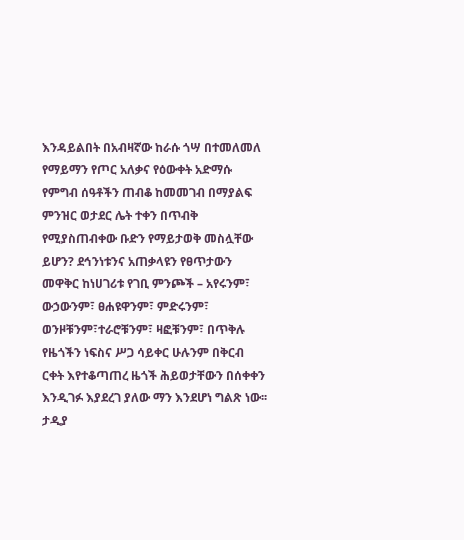እንዳይልበት በአብዛኛው ከራሱ ጎሣ በተመለመለ የማይማን የጦር አለቃና የዕውቀት አድማሱ የምግብ ሰዓቶችን ጠብቆ ከመመገብ በማያልፍ ምንዝር ወታደር ሌት ተቀን በጥብቅ የሚያስጠብቀው ቡድን የማይታወቅ መስሏቸው ይሆን? ደኅንነቱንና አጠቃላዩን የፀጥታውን መዋቅር ከነሀገሪቱ የገቢ ምንጮች – አየሩንም፣ ውኃውንም፣ ፀሐዩዋንም፣ ምድሩንም፣  ወንዞቹንም፣ተራሮቹንም፣ ዛፎቹንም፣ በጥቅሉ የዜጎችን ነፍስና ሥጋ ሳይቀር ሁሉንም በቅርብ ርቀት እየተቆጣጠረ ዜጎች ሕይወታቸውን በሰቀቀን እንዲገፉ እያደረገ ያለው ማን እንደሆነ ግልጽ ነው፡፡ ታዲያ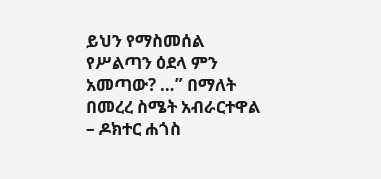ይህን የማስመሰል የሥልጣን ዕደላ ምን አመጣው? …” በማለት በመረረ ስሜት አብራርተዋል – ዶክተር ሐጎስ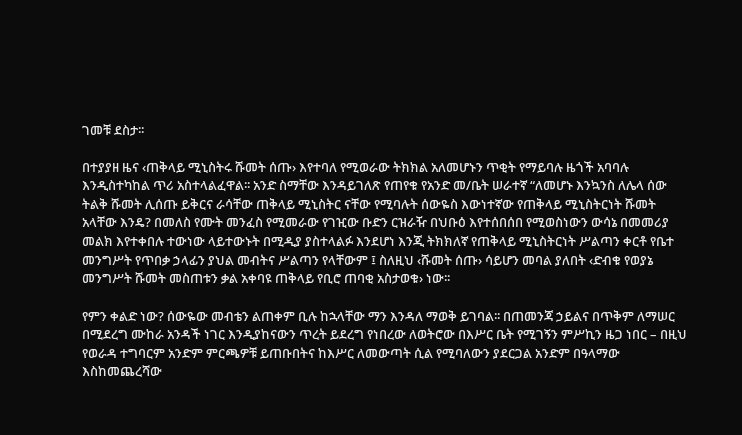ገመቹ ደስታ፡፡

በተያያዘ ዜና ‹ጠቅላይ ሚኒስትሩ ሹመት ሰጡ› እየተባለ የሚወራው ትክክል አለመሆኑን ጥቂት የማይባሉ ዜጎች አባባሉ እንዲስተካከል ጥሪ አስተላልፈዋል፡፡ አንድ ስማቸው እንዳይገለጽ የጠየቁ የአንድ መ/ቤት ሠራተኛ “ለመሆኑ እንኳንስ ለሌላ ሰው ትልቅ ሹመት ሊሰጡ ይቅርና ራሳቸው ጠቅላይ ሚኒስትር ናቸው የሚባሉት ሰውዬስ እውነተኛው የጠቅላይ ሚኒስትርነት ሹመት አላቸው እንዴ? በመለስ የሙት መንፈስ የሚመራው የገዢው ቡድን ርዝራዥ በህቡዕ እየተሰበሰበ የሚወስነውን ውሳኔ በመመሪያ መልክ እየተቀበሉ ተውነው ላይተውኑት በሚዲያ ያስተላልፉ እንደሆነ እንጂ ትክክለኛ የጠቅላይ ሚኒስትርነት ሥልጣን ቀርቶ የቤተ መንግሥት የጥበቃ ኃላፊን ያህል መብትና ሥልጣን የላቸውም ፤ ስለዚህ ‹ሹመት ሰጡ› ሳይሆን መባል ያለበት ‹ድብቁ የወያኔ መንግሥት ሹመት መስጠቱን ቃል አቀባዩ ጠቅላይ የቢሮ ጠባቂ አስታወቁ› ነው፡፡

የምን ቀልድ ነው? ሰውዬው መብቴን ልጠቀም ቢሉ ከኋላቸው ማን እንዳለ ማወቅ ይገባል፡፡ በጠመንጃ ኃይልና በጥቅም ለማሠር በሚደረግ ሙከራ አንዳች ነገር እንዲያከናውን ጥረት ይደረግ የነበረው ለወትሮው በእሥር ቤት የሚገኝን ምሥኪን ዜጋ ነበር – በዚህ የወራዳ ተግባርም አንድም ምርጫዎቹ ይጠቡበትና ከእሥር ለመውጣት ሲል የሚባለውን ያደርጋል አንድም በዓላማው እስከመጨረሻው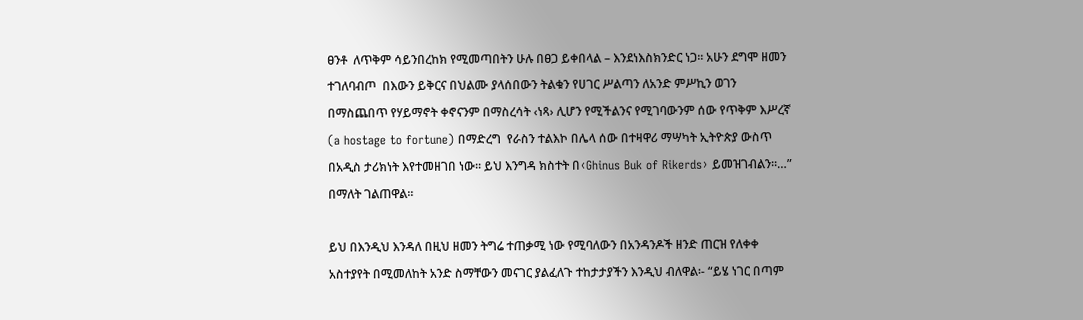ፀንቶ  ለጥቅም ሳይንበረከክ የሚመጣበትን ሁሉ በፀጋ ይቀበላል – እንደነእስክንድር ነጋ፡፡ አሁን ደግሞ ዘመን ተገለባብጦ  በእውን ይቅርና በህልሙ ያላሰበውን ትልቁን የሀገር ሥልጣን ለአንድ ምሥኪን ወገን በማስጨበጥ የሃይማኖት ቀኖናንም በማስረሳት ‹ነጻ› ሊሆን የሚችልንና የሚገባውንም ሰው የጥቅም እሥረኛ (a hostage to fortune) በማድረግ  የራስን ተልእኮ በሌላ ሰው በተዛዋሪ ማሣካት ኢትዮጵያ ውስጥ በአዲስ ታሪክነት እየተመዘገበ ነው፡፡ ይህ እንግዳ ክስተት በ‹Ghinus Buk of Rikerds› ይመዝገብልን፡፡…” በማለት ገልጠዋል፡፡

ይህ በእንዲህ እንዳለ በዚህ ዘመን ትግሬ ተጠቃሚ ነው የሚባለውን በአንዳንዶች ዘንድ ጠርዝ የለቀቀ አስተያየት በሚመለከት አንድ ስማቸውን መናገር ያልፈለጉ ተከታታያችን እንዲህ ብለዋል፡- “ይሄ ነገር በጣም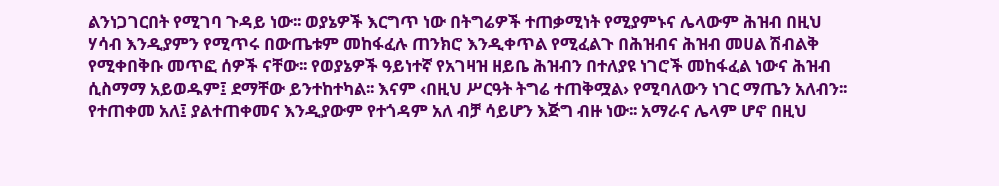ልንነጋገርበት የሚገባ ጉዳይ ነው፡፡ ወያኔዎች እርግጥ ነው በትግሬዎች ተጠቃሚነት የሚያምኑና ሌላውም ሕዝብ በዚህ ሃሳብ እንዲያምን የሚጥሩ በውጤቱም መከፋፈሉ ጠንክሮ እንዲቀጥል የሚፈልጉ በሕዝብና ሕዝብ መሀል ሽብልቅ የሚቀበቅቡ መጥፎ ሰዎች ናቸው፡፡ የወያኔዎች ዓይነተኛ የአገዛዝ ዘይቤ ሕዝብን በተለያዩ ነገሮች መከፋፈል ነውና ሕዝብ ሲስማማ አይወዱም፤ ደማቸው ይንተከተካል፡፡ እናም ‹በዚህ ሥርዓት ትግሬ ተጠቅሟል› የሚባለውን ነገር ማጤን አለብን፡፡ የተጠቀመ አለ፤ ያልተጠቀመና እንዲያውም የተጎዳም አለ ብቻ ሳይሆን እጅግ ብዙ ነው፡፡ አማራና ሌላም ሆኖ በዚህ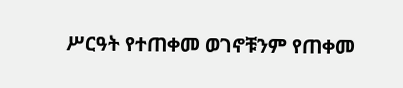ሥርዓት የተጠቀመ ወገኖቹንም የጠቀመ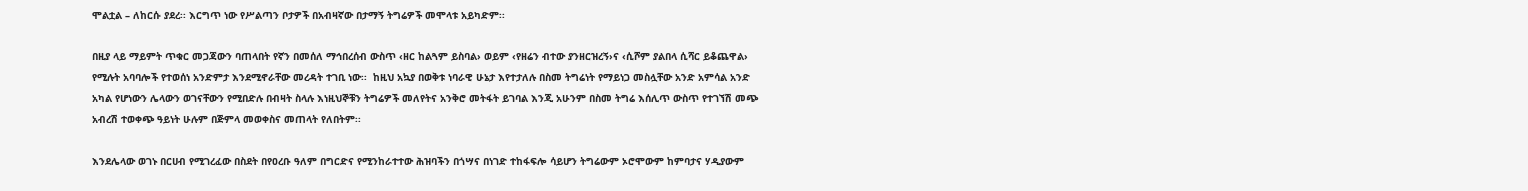ሞልቷል – ለከርሱ ያደረ፡፡ እርግጥ ነው የሥልጣን ቦታዎች በአብዛኛው በታማኝ ትግሬዎች መሞላቱ አይካድም፡፡

በዚያ ላይ ማይምት ጥቁር መጋጃውን ባጠላበት የኛን በመሰለ ማኅበረሰብ ውስጥ ‹ዘር ከልጓም ይስባል› ወይም ‹የዘሬን ብተው ያንዘርዝረኝ›ና ‹ሲሾም ያልበላ ሲሻር ይቆጨዋል› የሚሉት አባባሎች የተወሰነ አንድምታ እንደሚኖራቸው መረዳት ተገቢ ነው፡፡  ከዚህ አኳያ በወቅቱ ነባራዊ ሁኔታ እየተታለሉ በስመ ትግሬነት የማይነጋ መስሏቸው አንድ አምሳል አንድ አካል የሆነውን ሌላውን ወገናቸውን የሚበድሉ በብዛት ስላሉ እነዚህኞቹን ትግሬዎች መለየትና አንቅሮ መትፋት ይገባል እንጂ አሁንም በስመ ትግሬ እሰሊጥ ውስጥ የተገኘሽ መጭ አብረሽ ተወቀጭ ዓይነት ሁሉም በጅምላ መወቀስና መጠላት የለበትም፡፡

እንደሌላው ወገኑ በርሀብ የሚገረፈው በስደት በየዐረቡ ዓለም በግርድና የሚንከራተተው ሕዝባችን በጎሣና በነገድ ተከፋፍሎ ሳይሆን ትግሬውም ኦሮሞውም ከምባታና ሃዲያውም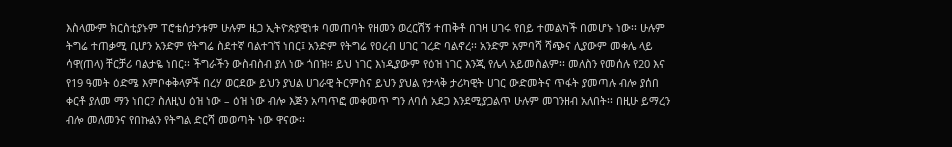እስላሙም ክርስቲያኑም ፐሮቴሰታንቱም ሁሉም ዜጋ ኢትዮጵያዊነቱ ባመጠባት የዘመን ወረርሽኝ ተጠቅቶ በገዛ ሀገሩ የበይ ተመልካች በመሆኑ ነው፡፡ ሁሉም ትግሬ ተጠቃሚ ቢሆን አንድም የትግሬ ስደተኛ ባልተገኘ ነበር፤ አንድም የትግሬ የዐረብ ሀገር ገረድ ባልኖረ፡፡ አንድም አምባሻ ሻጭና ሊያውም መቀሌ ላይ ሳዋ(ጠላ) ቸርቻሪ ባልታዬ ነበር፡፡ ችግራችን ውስብስብ ያለ ነው ጎበዝ፡፡ ይህ ነገር እነዲያውም የዕዝ ነገር እንጂ የሌላ አይመስልም፡፡ መለስን የመሰሉ የ20 እና የ19 ዓመት ዕድሜ እምቦቀቅላዎች በረሃ ወርደው ይህን ያህል ሀገራዊ ትርምስና ይህን ያህል የታላቅ ታሪካዊት ሀገር ውድመትና ጥፋት ያመጣሉ ብሎ ያሰበ ቀርቶ ያለመ ማን ነበር? ስለዚህ ዕዝ ነው – ዕዝ ነው ብሎ እጅን አጣጥፎ መቀመጥ ግን ለባሰ አደጋ እንደሚያጋልጥ ሁሉም መገንዘብ አለበት፡፡ በዚሁ ይማረን ብሎ መለመንና የበኩልን የትግል ድርሻ መወጣት ነው ዋናው፡፡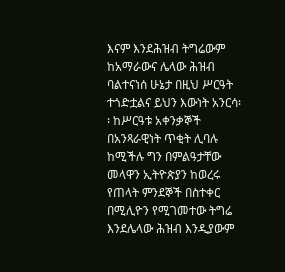እናም እንደሕዝብ ትግሬውም ከአማራውና ሌላው ሕዝብ ባልተናነሰ ሁኔታ በዚህ ሥርዓት ተጎድቷልና ይህን እውነት አንርሳ፡፡ ከሥርዓቱ አቀንቃኞች በአንጻራዊነት ጥቂት ሊባሉ ከሚችሉ ግን በምልዓታቸው መላዋን ኢትዮጵያን ከወረሩ የጠላት ምንደኞች በስተቀር በሚሊዮን የሚገመተው ትግሬ እንደሌላው ሕዝብ እንዲያውም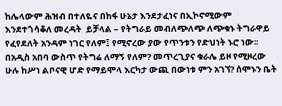ከሌላውም ሕዝብ በተለዬና በከፋ ሁኔታ እንደታፈነና በኢኮኖሚውም እንደተጎሳቆለ መረዳት  ይቻላል – የትግራይ መብለጭለጭ ለጭቁኑ ትግራዋይ የፈየደለት አንዳም ነገር የለም፤ የሚኖረው ያው የጥንቱን የድህነት ኑሮ ነው፡፡ በአዲስ አበባ ውስጥ የትግሬ ለማኝ የለም? መጥረጊያና ቁራሌ ይዞ የሚዞረው ሁሉ ከሥነ ልቦናዊ ሆድ የማይሞላ እርካታ ውጪ በውነቱ ምን አገኘ? ሰሞኑን ቤት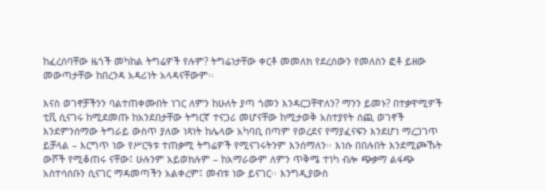ከፈረሰባቸው ዜጎች መካከል ትግሬዎች የሉም? ትግሬነታቸው ቀርቶ መመለክ የደረሰውን የመለስን ፎቶ ይዘው መውጣታቸው ከበረንዳ አዳሪነት አላዳናቸውም፡፡

እናስ ወገኖቻችንን ባልተጠቀሙበት ነገር ለምን ከሁለት ያጣ ጎመን እንዳርጋቸዋለን? ማንን ይመኑ? በተቃዋሚዎች ቲቪ ሲናገሩ ከሚደመጡ ከአንደበታቸው ትግርኛ ተናጋሪ መሆናቸው ከሚታወቅ አስተያየት ሰጪ ወገኖች እንደምንሰማው ትግራይ ውስጥ ያለው ነጻነት ከሌላው አካባቢ በጣም የወረደና የማያፈናፍን እንደሆነ ማረጋገጥ ይቻላል – እርግጥ ነው የሥርዓቱ ተጠቃሚ ትግሬዎች የሚናገሩትንም እንሰማለን፡፡ እነሱ በበሉበት እንደሚጮኹት ውሾች የሚቆጠሩ ናቸው፤ ሁሉንም አይወክሉም – ከአማራውም ለምን ጥቅሜ ተነካ ብሎ ጭቃማ ልፋጭ አስተሳሰቡን ሲናገር ማዳመጣችን አልቀረም፤ መብቱ ነው ይናገር፡፡ እንግዲያውስ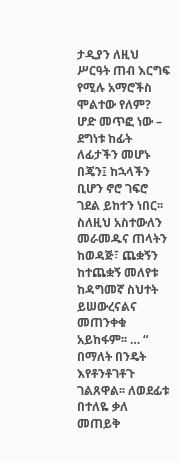ታዲያን ለዚህ ሥርዓት ጠብ እርግፍ የሚሉ አማሮችስ ሞልተው የለም? ሆድ መጥፎ ነው – ደግነቱ ከፊት ለፊታችን መሆኑ በጄን፤ ከኋላችን ቢሆን ኖሮ ገፍሮ ገደል ይከተን ነበር፡፡ ስለዚህ አስተውለን መራመዱና ጠላትን ከወዳጅ፣ ጨቋኝን ከተጨቋኝ መለየቱ ከዳግመኛ ስህተት ይሠውረናልና መጠንቀቁ አይከፋም፡፡ … “ በማለት በንዴት እየቶንቶገቶጉ ገልጸዋል፡፡ ለወደፊቱ በተለዬ ቃለ መጠይቅ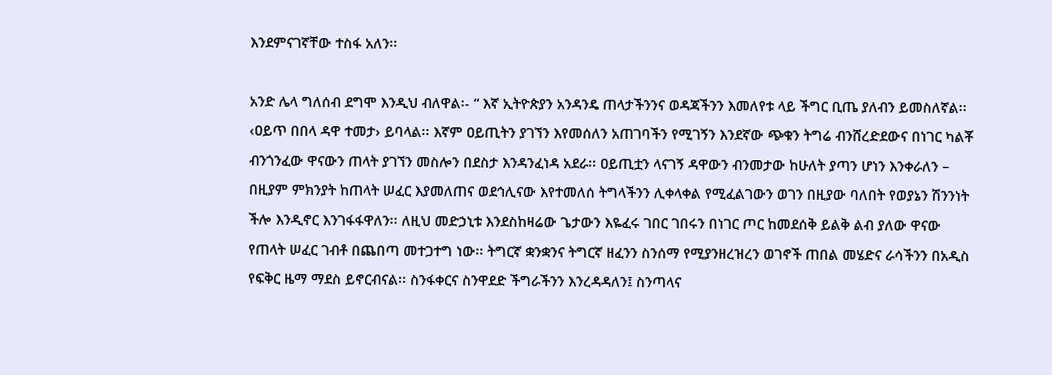እንደምናገኛቸው ተስፋ አለን፡፡

አንድ ሌላ ግለሰብ ደግሞ እንዲህ ብለዋል፡- “ እኛ ኢትዮጵያን አንዳንዴ ጠላታችንንና ወዳጃችንን እመለየቱ ላይ ችግር ቢጤ ያለብን ይመስለኛል፡፡ ‹ዐይጥ በበላ ዳዋ ተመታ› ይባላል፡፡ እኛም ዐይጢትን ያገኘን እየመሰለን አጠገባችን የሚገኝን እንደኛው ጭቁን ትግሬ ብንሸረድደውና በነገር ካልቾ ብንጎንፈው ዋናውን ጠላት ያገኘን መስሎን በደስታ እንዳንፈነዳ አደራ፡፡ ዐይጢቷን ላናገኝ ዳዋውን ብንመታው ከሁለት ያጣን ሆነን እንቀራለን – በዚያም ምክንያት ከጠላት ሠፈር እያመለጠና ወደኅሊናው እየተመለሰ ትግላችንን ሊቀላቀል የሚፈልገውን ወገን በዚያው ባለበት የወያኔን ሽንንነት ችሎ እንዲኖር እንገፋፋዋለን፡፡ ለዚህ መድኃኒቱ እንደስከዛሬው ጌታውን እዬፈሩ ገበር ገበሩን በነገር ጦር ከመደሰቅ ይልቅ ልብ ያለው ዋናው የጠላት ሠፈር ገብቶ በጨበጣ መተጋተግ ነው፡፡ ትግርኛ ቋንቋንና ትግርኛ ዘፈንን ስንሰማ የሚያንዘረዝረን ወገኖች ጠበል መሄድና ራሳችንን በአዲስ የፍቅር ዜማ ማደስ ይኖርብናል፡፡ ስንፋቀርና ስንዋደድ ችግራችንን እንረዳዳለን፤ ስንጣላና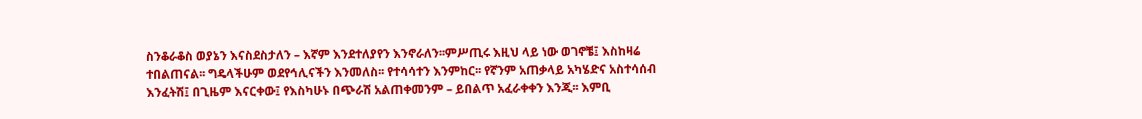ስንቆራቆስ ወያኔን እናስደስታለን – እኛም እንደተለያየን እንኖራለን፡፡ምሥጢሩ እዚህ ላይ ነው ወገኖቼ፤ እስከዛሬ ተበልጠናል፡፡ ግዴላችሁም ወደየኅሊናችን እንመለስ፡፡ የተሳሳተን እንምከር፡፡ የኛንም አጠቃላይ አካሄድና አስተሳሰብ እንፈትሽ፤ በጊዜም እናርቀው፤ የእስካሁኑ በጭራሽ አልጠቀመንም – ይበልጥ አፈራቀቀን እንጂ፡፡ እምቢ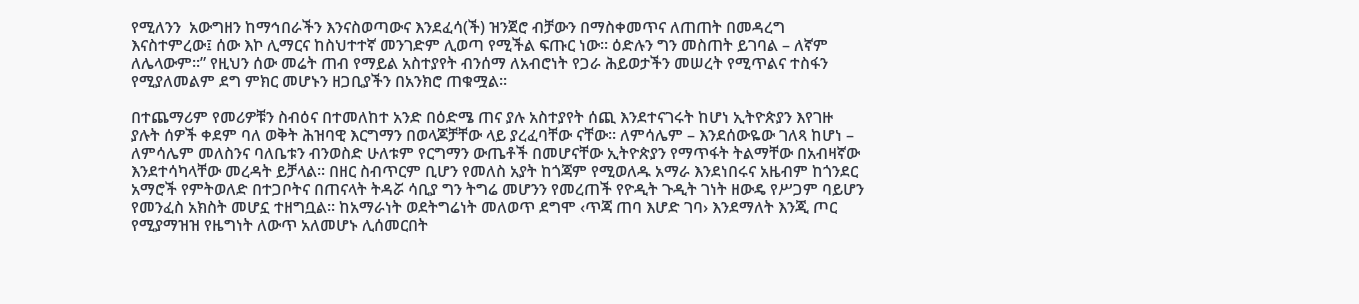የሚለንን  አውግዘን ከማኅበራችን እንናስወጣውና እንደፈሳ(ች) ዝንጀሮ ብቻውን በማስቀመጥና ለጠጠት በመዳረግ እናስተምረው፤ ሰው እኮ ሊማርና ከስህተተኛ መንገድም ሊወጣ የሚችል ፍጡር ነው፡፡ ዕድሉን ግን መስጠት ይገባል – ለኛም ለሌላውም፡፡” የዚህን ሰው መሬት ጠብ የማይል አስተያየት ብንሰማ ለአብሮነት የጋራ ሕይወታችን መሠረት የሚጥልና ተስፋን የሚያለመልም ደግ ምክር መሆኑን ዘጋቢያችን በአንክሮ ጠቁሟል፡፡

በተጨማሪም የመሪዎቹን ስብዕና በተመለከተ አንድ በዕድሜ ጠና ያሉ አስተያየት ሰጪ እንደተናገሩት ከሆነ ኢትዮጵያን እየገዙ ያሉት ሰዎች ቀደም ባለ ወቅት ሕዝባዊ እርግማን በወላጆቻቸው ላይ ያረፈባቸው ናቸው፡፡ ለምሳሌም – እንደሰውዬው ገለጻ ከሆነ – ለምሳሌም መለስንና ባለቤቱን ብንወስድ ሁለቱም የርግማን ውጤቶች በመሆናቸው ኢትዮጵያን የማጥፋት ትልማቸው በአብዛኛው እንደተሳካላቸው መረዳት ይቻላል፡፡ በዘር ስብጥርም ቢሆን የመለስ አያት ከጎጃም የሚወለዱ አማራ እንደነበሩና አዜብም ከጎንደር አማሮች የምትወለድ በተጋቦትና በጠናላት ትዳሯ ሳቢያ ግን ትግሬ መሆንን የመረጠች የዮዲት ጉዲት ገነት ዘውዴ የሥጋም ባይሆን የመንፈስ አክስት መሆኗ ተዘግቧል፡፡ ከአማራነት ወደትግሬነት መለወጥ ደግሞ ‹ጥጃ ጠባ እሆድ ገባ› እንደማለት እንጂ ጦር የሚያማዝዝ የዜግነት ለውጥ አለመሆኑ ሊሰመርበት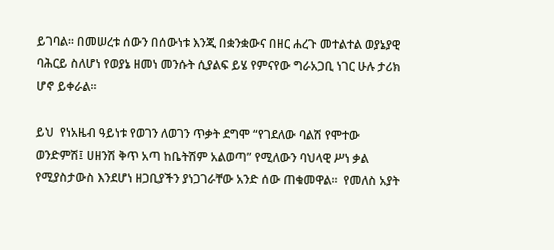ይገባል፡፡ በመሠረቱ ሰውን በሰውነቱ እንጂ በቋንቋውና በዘር ሐረጉ መተልተል ወያኔያዊ ባሕርይ ስለሆነ የወያኔ ዘመነ መንሱት ሲያልፍ ይሄ የምናየው ግራአጋቢ ነገር ሁሉ ታሪክ ሆኖ ይቀራል፡፡

ይህ  የነአዜብ ዓይነቱ የወገን ለወገን ጥቃት ደግሞ “የገደለው ባልሽ የሞተው ወንድምሽ፤ ሀዘንሽ ቅጥ አጣ ከቤትሽም አልወጣ” የሚለውን ባህላዊ ሥነ ቃል የሚያስታውስ እንደሆነ ዘጋቢያችን ያነጋገራቸው አንድ ሰው ጠቁመዋል፡፡  የመለስ አያት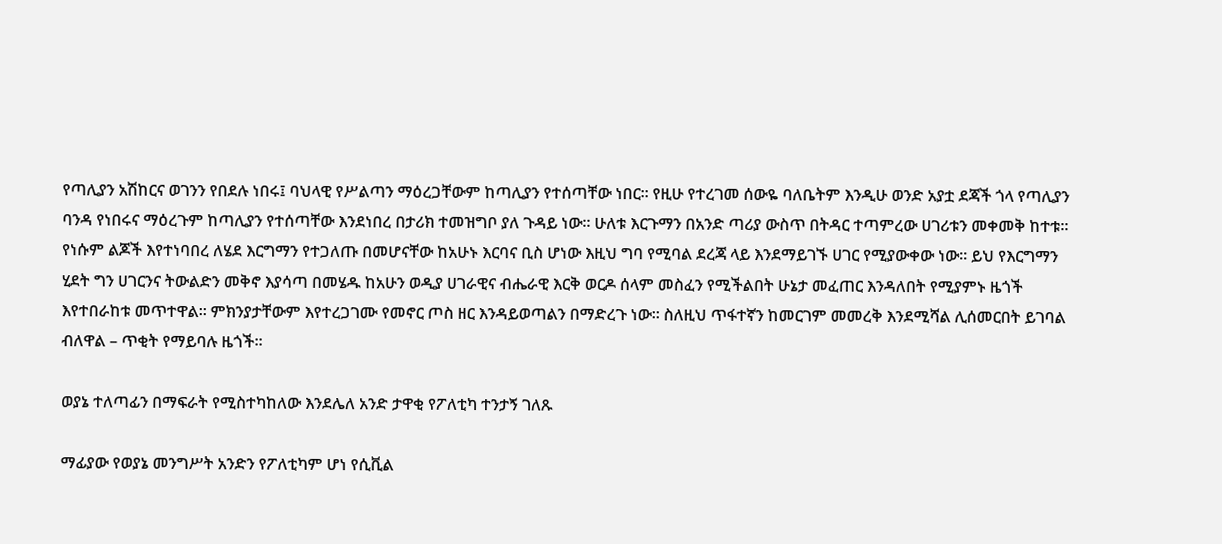የጣሊያን አሽከርና ወገንን የበደሉ ነበሩ፤ ባህላዊ የሥልጣን ማዕረጋቸውም ከጣሊያን የተሰጣቸው ነበር፡፡ የዚሁ የተረገመ ሰውዬ ባለቤትም እንዲሁ ወንድ አያቷ ደጃች ጎላ የጣሊያን ባንዳ የነበሩና ማዕረጉም ከጣሊያን የተሰጣቸው እንደነበረ በታሪክ ተመዝግቦ ያለ ጉዳይ ነው፡፡ ሁለቱ እርጉማን በአንድ ጣሪያ ውስጥ በትዳር ተጣምረው ሀገሪቱን መቀመቅ ከተቱ፡፡ የነሱም ልጆች እየተነባበረ ለሄደ እርግማን የተጋለጡ በመሆናቸው ከአሁኑ እርባና ቢስ ሆነው እዚህ ግባ የሚባል ደረጃ ላይ እንደማይገኙ ሀገር የሚያውቀው ነው፡፡ ይህ የእርግማን ሂደት ግን ሀገርንና ትውልድን መቅኖ እያሳጣ በመሄዱ ከአሁን ወዲያ ሀገራዊና ብሔራዊ እርቅ ወርዶ ሰላም መስፈን የሚችልበት ሁኔታ መፈጠር እንዳለበት የሚያምኑ ዜጎች እየተበራከቱ መጥተዋል፡፡ ምክንያታቸውም እየተረጋገሙ የመኖር ጦስ ዘር እንዳይወጣልን በማድረጉ ነው፡፡ ስለዚህ ጥፋተኛን ከመርገም መመረቅ እንደሚሻል ሊሰመርበት ይገባል ብለዋል – ጥቂት የማይባሉ ዜጎች፡፡

ወያኔ ተለጣፊን በማፍራት የሚስተካከለው እንደሌለ አንድ ታዋቂ የፖለቲካ ተንታኝ ገለጹ

ማፊያው የወያኔ መንግሥት አንድን የፖለቲካም ሆነ የሲቪል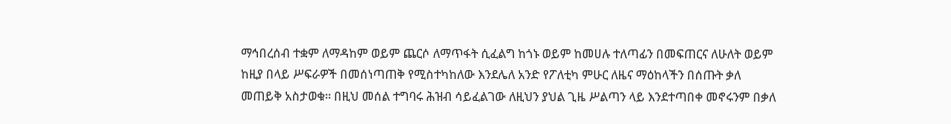ማኅበረሰብ ተቋም ለማዳከም ወይም ጨርሶ ለማጥፋት ሲፈልግ ከጎኑ ወይም ከመሀሉ ተለጣፊን በመፍጠርና ለሁለት ወይም ከዚያ በላይ ሥፍራዎች በመሰነጣጠቅ የሚስተካከለው እንደሌለ አንድ የፖለቲካ ምሁር ለዜና ማዕከላችን በሰጡት ቃለ መጠይቅ አስታወቁ፡፡ በዚህ መሰል ተግባሩ ሕዝብ ሳይፈልገው ለዚህን ያህል ጊዜ ሥልጣን ላይ እንደተጣበቀ መኖሩንም በቃለ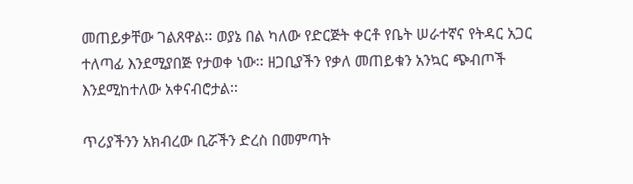መጠይቃቸው ገልጸዋል፡፡ ወያኔ በል ካለው የድርጅት ቀርቶ የቤት ሠራተኛና የትዳር አጋር ተለጣፊ እንደሚያበጅ የታወቀ ነው፡፡ ዘጋቢያችን የቃለ መጠይቁን አንኳር ጭብጦች እንደሚከተለው አቀናብሮታል፡፡

ጥሪያችንን አክብረው ቢሯችን ድረስ በመምጣት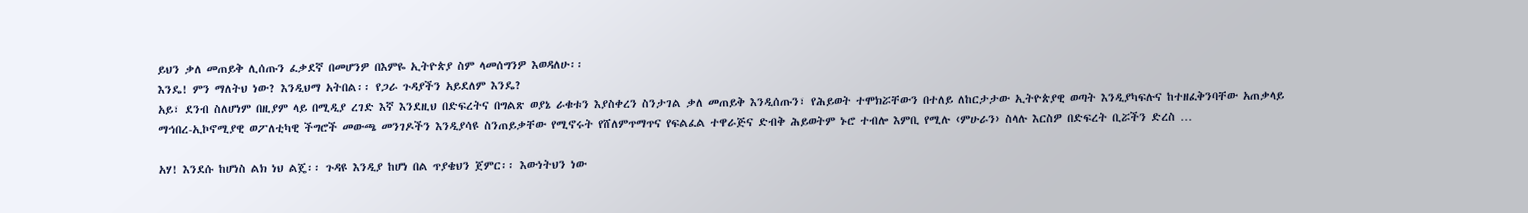ይህን ቃለ መጠይቅ ሊሰጡን ፈቃደኛ በመሆንዎ በእምዬ ኢትዮጵያ ስም ላመሰግንዎ እወዳለሁ፡፡
እንዴ! ምን ማለትህ ነው? እንዲህማ አትበል፡፡ የጋራ ጉዳያችን አይደለም እንዴ?
አይ፣ ደንብ ስለሆነም በዚያም ላይ በሚዲያ ረገድ እኛ እንደዚህ በድፍረትና በግልጽ ወያኔ ራቁቱን እያስቀረን ስንታገል ቃለ መጠይቅ እንዲሰጡን፣ የሕይወት ተሞክሯቸውን በተለይ ለከርታታው ኢትዮጵያዊ ወጣት እንዲያካፍሉና ከተዘፈቅንባቸው አጠቃላይ ማኅበረ-ኢኮኖሚያዊ ወፖለቲካዊ ችግሮች መውጫ መንገዶችን እንዲያሳዩ ስንጠይቃቸው የሚኖሩት የሸለምጥማጥና የፍልፈል ተዋራጅና ድብቅ ሕይወትም ኑሮ ተብሎ እምቢ የሚሉ ‹ምሁራን› ስላሉ እርስዎ በድፍረት ቢሯችን ድረስ …

አሃ! እንደሱ ከሆነስ ልክ ነህ ልጄ፡፡ ጉዳዩ እንዲያ ከሆነ በል ጥያቄህን ጀምር፡፡ እውነትህን ነው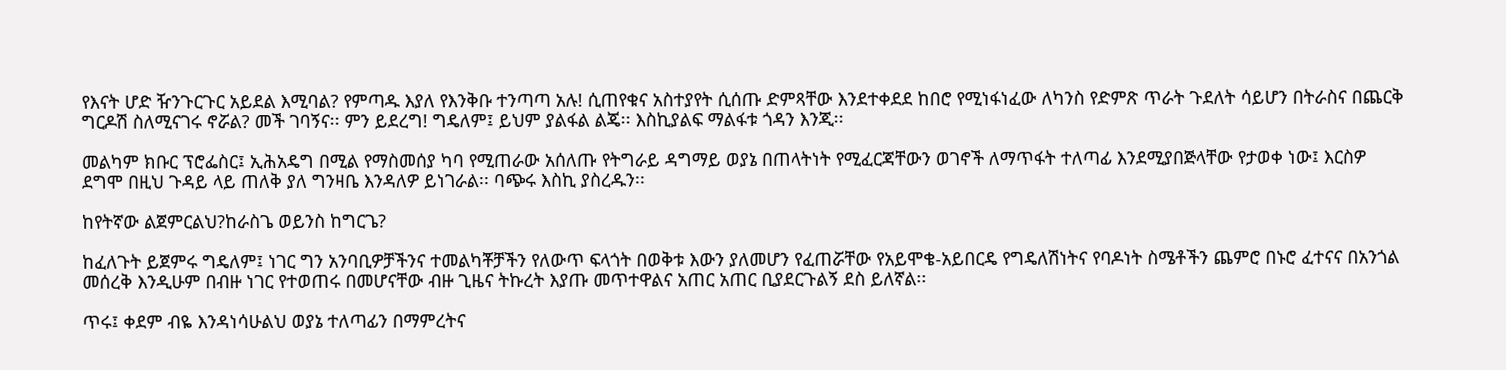የእናት ሆድ ዥንጉርጉር አይደል እሚባል? የምጣዱ እያለ የእንቅቡ ተንጣጣ አሉ! ሲጠየቁና አስተያየት ሲሰጡ ድምጻቸው እንደተቀደደ ከበሮ የሚነፋነፈው ለካንስ የድምጽ ጥራት ጉደለት ሳይሆን በትራስና በጨርቅ ግርዶሽ ስለሚናገሩ ኖሯል? መች ገባኝና፡፡ ምን ይደረግ! ግዴለም፤ ይህም ያልፋል ልጄ፡፡ እስኪያልፍ ማልፋቱ ጎዳን እንጂ፡፡

መልካም ክቡር ፕሮፌስር፤ ኢሕአዴግ በሚል የማስመሰያ ካባ የሚጠራው አሰለጡ የትግራይ ዳግማይ ወያኔ በጠላትነት የሚፈርጃቸውን ወገኖች ለማጥፋት ተለጣፊ እንደሚያበጅላቸው የታወቀ ነው፤ እርስዎ ደግሞ በዚህ ጉዳይ ላይ ጠለቅ ያለ ግንዛቤ እንዳለዎ ይነገራል፡፡ ባጭሩ እስኪ ያስረዱን፡፡

ከየትኛው ልጀምርልህ?ከራስጌ ወይንስ ከግርጌ?

ከፈለጉት ይጀምሩ ግዴለም፤ ነገር ግን አንባቢዎቻችንና ተመልካቾቻችን የለውጥ ፍላጎት በወቅቱ እውን ያለመሆን የፈጠሯቸው የአይሞቄ-አይበርዴ የግዴለሽነትና የባዶነት ስሜቶችን ጨምሮ በኑሮ ፈተናና በአንጎል መሰረቅ እንዲሁም በብዙ ነገር የተወጠሩ በመሆናቸው ብዙ ጊዜና ትኩረት እያጡ መጥተዋልና አጠር አጠር ቢያደርጉልኝ ደስ ይለኛል፡፡

ጥሩ፤ ቀደም ብዬ እንዳነሳሁልህ ወያኔ ተለጣፊን በማምረትና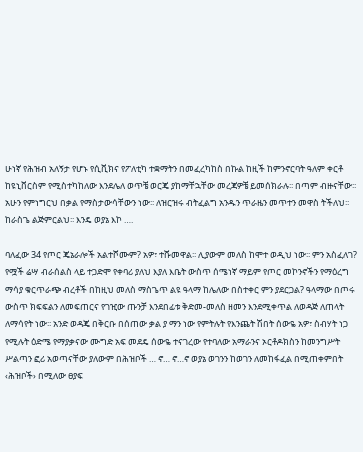ሁነኛ የሕዝብ አለኝታ የሆኑ የሲቪክና የፖለቲካ ተቋማትን በመፈረካከስ በኩል ከዚች ከምንኖርባት ዓለም ቀርቶ ከዩኒቨርስም የሚስተካከለው እንደሌለ ወጥቼ ወርጄ ያከማቸኋቸው መረጃዎቼ ይመሰክራሉ፡፡ በጣም ብዙናቸው፡፡ አሁን የምነግርህ በቃል የማስታውሳቸውን ነው፡፡ ለዝርዝሩ ብትፈልግ አንዱን ጥራዜን መጥተን መዋስ ትችለህ፡፡ ከራስጌ ልጅምርልህ፡፡ እንዴ ወያኔ እኮ ….

ባለፈው 34 የጦር ጄኔራሎች አልተሾሙም? አዎ፣ ተሹመዋል፡፡ ሊያውም መለስ ከሞተ ወዲህ ነው፡፡ ምን አስፈለገ? የሟች ሬሣ ብራሰልስ ላይ ተጋድሞ የቀባሪ ያለህ እያለ እቤት ውስጥ ሰሜነኛ ማይም የጦር መኮንኖችን የማዕረግ ማሳያ ቁርጥራጭ ብረቶች በከዚህ መለስ ማስጌጥ ልዩ ዓላማ ከሌለው በስተቀር ምን ያደርጋል? ዓላማው በጦሩ ውስጥ ክፍፍልን ለመፍጠርና የገዢው ጡንቻ እንደበፊቱ ቅድመ-መለስ ዘመን እንደሚቀጥል ለወዳጅ ለጠላት ለማሳየት ነው፡፡ አንድ ወዳጄ በቅርቡ በሰጠው ቃል ያ ማን ነው የምትሉት የእንጨት ሽበት ሰውዬ አዎ፣ ስብሃት ነጋ የሚሉት ዕድሜ የማያቃናው ሙግድ አፍ መደዴ ሰውዬ ተናገረው የተባለው አማራንና ኦርቶዶክስን ከመንግሥት ሥልጣን ፎሪ አወጣናቸው ያለውም በሕዝቦች … ኖ… ኖ…ኖ ወያኔ ወገንን ከወገን ለመከፋፈል በሚጠቀምበት ‹ሕዝቦች› በሚለው ፀያፍ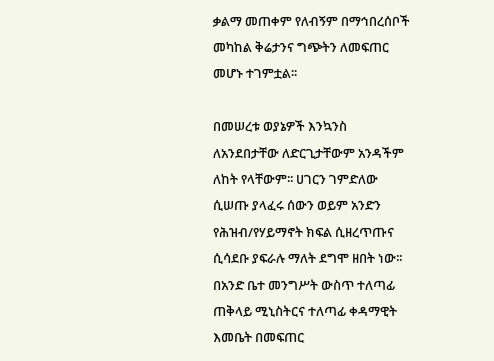ቃልማ መጠቀም የለብኝም በማኅበረሰቦች መካከል ቅሬታንና ግጭትን ለመፍጠር መሆኑ ተገምቷል፡፡

በመሠረቱ ወያኔዎች እንኳንስ ለአንደበታቸው ለድርጊታቸውም አንዳችም ለከት የላቸውም፡፡ ሀገርን ገምድለው ሲሠጡ ያላፈሩ ሰውን ወይም አንድን የሕዝብ/የሃይማኖት ክፍል ሲዘረጥጡና ሲሳደቡ ያፍራሉ ማለት ደግሞ ዘበት ነው፡፡ በአንድ ቤተ መንግሥት ውስጥ ተለጣፊ ጠቅላይ ሚኒስትርና ተለጣፊ ቀዳማዊት እመቤት በመፍጠር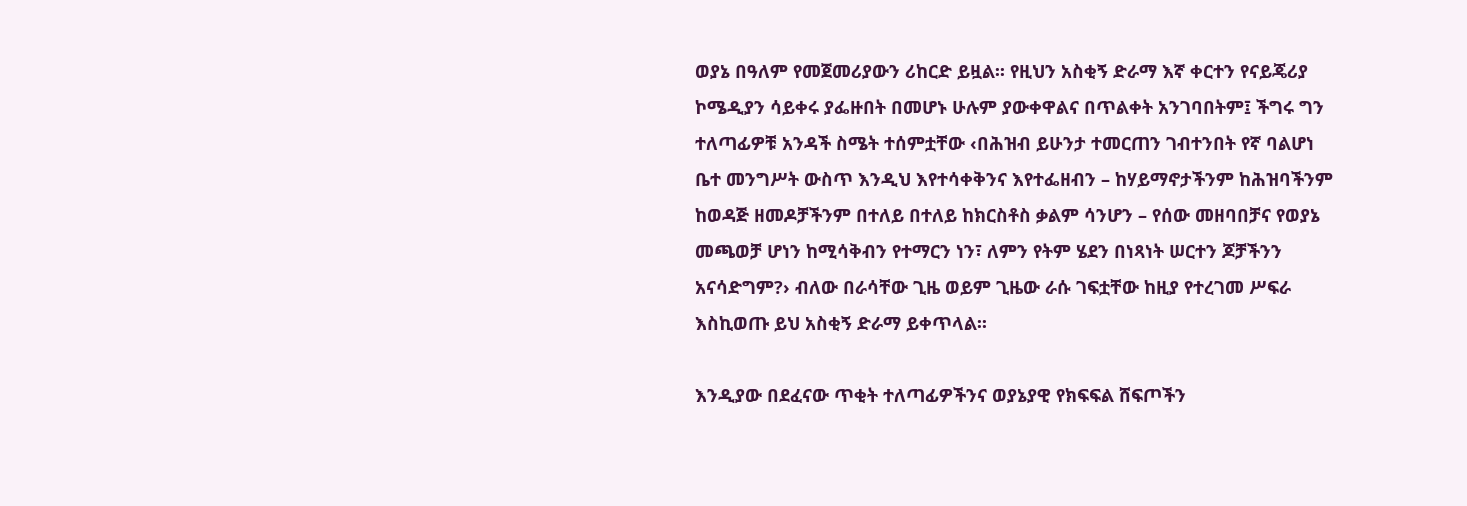ወያኔ በዓለም የመጀመሪያውን ሪከርድ ይዟል፡፡ የዚህን አስቂኝ ድራማ እኛ ቀርተን የናይጄሪያ ኮሜዲያን ሳይቀሩ ያፌዙበት በመሆኑ ሁሉም ያውቀዋልና በጥልቀት አንገባበትም፤ ችግሩ ግን ተለጣፊዎቹ አንዳች ስሜት ተሰምቷቸው ‹በሕዝብ ይሁንታ ተመርጠን ገብተንበት የኛ ባልሆነ ቤተ መንግሥት ውስጥ እንዲህ እየተሳቀቅንና እየተፌዘብን – ከሃይማኖታችንም ከሕዝባችንም ከወዳጅ ዘመዶቻችንም በተለይ በተለይ ከክርስቶስ ቃልም ሳንሆን – የሰው መዘባበቻና የወያኔ መጫወቻ ሆነን ከሚሳቅብን የተማርን ነን፣ ለምን የትም ሄደን በነጻነት ሠርተን ጆቻችንን አናሳድግም?› ብለው በራሳቸው ጊዜ ወይም ጊዜው ራሱ ገፍቷቸው ከዚያ የተረገመ ሥፍራ እስኪወጡ ይህ አስቂኝ ድራማ ይቀጥላል፡፡

እንዲያው በደፈናው ጥቂት ተለጣፊዎችንና ወያኔያዊ የክፍፍል ሸፍጦችን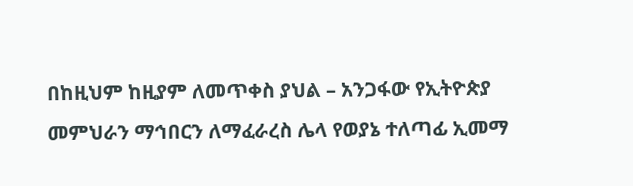በከዚህም ከዚያም ለመጥቀስ ያህል – አንጋፋው የኢትዮጵያ መምህራን ማኅበርን ለማፈራረስ ሌላ የወያኔ ተለጣፊ ኢመማ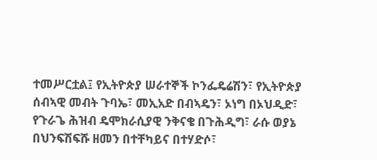ተመሥርቷል፤ የኢትዮጵያ ሠራተኞች ኮንፌዴሬሽን፣ የኢትዮጵያ ሰብኣዊ መብት ጉባኤ፣ መኢአድ በብኣዴን፣ ኦነግ በኦህዲድ፣ የጉራጌ ሕዝብ ዴሞክራሲያዊ ንቅናቄ በጉሕዲግ፣ ራሱ ወያኔ በህንፍሽፍሹ ዘመን በተቸካይና በተሃድሶ፣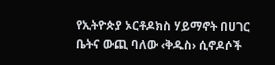የኢትዮጵያ ኦርቶዶክስ ሃይማኖት በሀገር ቤትና ውጪ ባለው ‹ቅዱስ› ሲኖዶሶች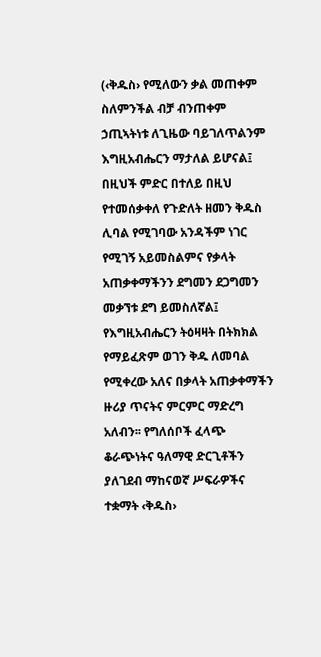(‹ቅዱስ› የሚለውን ቃል መጠቀም ስለምንችል ብቻ ብንጠቀም ኃጢኣትነቱ ለጊዜው ባይገለጥልንም እግዚአብሔርን ማታለል ይሆናል፤ በዚህች ምድር በተለይ በዚህ የተመሰቃቀለ የጉድለት ዘመን ቅዱስ ሊባል የሚገባው አንዳችም ነገር የሚገኝ አይመስልምና የቃላት አጠቃቀማችንን ደግመን ደጋግመን መቃኘቱ ደግ ይመስለኛል፤ የእግዚአብሔርን ትዕዛዛት በትክክል የማይፈጽም ወገን ቅዱ ለመባል የሚቀረው አለና በቃላት አጠቃቀማችን ዙሪያ ጥናትና ምርምር ማድረግ አለብን፡፡ የግለሰቦች ፈላጭ ቆራጭነትና ዓለማዊ ድርጊቶችን ያለገደብ ማከናወኛ ሥፍራዎችና ተቋማት ‹ቅዱስ›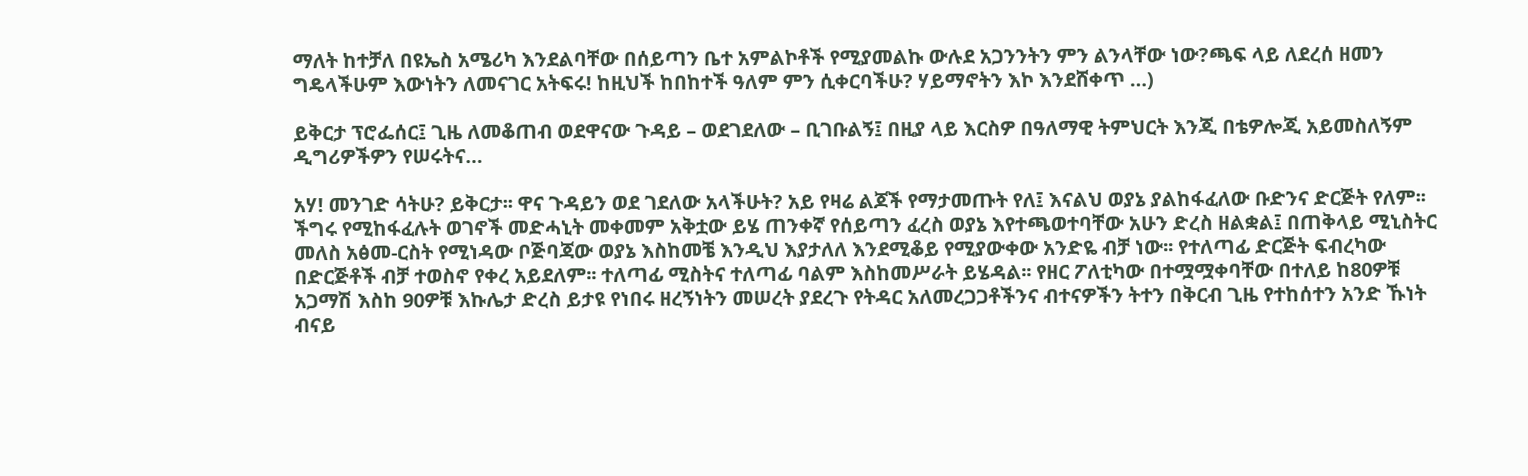ማለት ከተቻለ በዩኤስ አሜሪካ እንደልባቸው በሰይጣን ቤተ አምልኮቶች የሚያመልኩ ውሉደ አጋንንትን ምን ልንላቸው ነው?ጫፍ ላይ ለደረሰ ዘመን ግዴላችሁም እውነትን ለመናገር አትፍሩ! ከዚህች ከበከተች ዓለም ምን ሲቀርባችሁ? ሃይማኖትን እኮ እንደሸቀጥ …)

ይቅርታ ፕሮፌሰር፤ ጊዜ ለመቆጠብ ወደዋናው ጉዳይ – ወደገደለው – ቢገቡልኝ፤ በዚያ ላይ እርስዎ በዓለማዊ ትምህርት እንጂ በቴዎሎጂ አይመስለኝም ዲግሪዎችዎን የሠሩትና…

አሃ! መንገድ ሳትሁ? ይቅርታ፡፡ ዋና ጉዳይን ወደ ገደለው አላችሁት? አይ የዛሬ ልጆች የማታመጡት የለ፤ እናልህ ወያኔ ያልከፋፈለው ቡድንና ድርጅት የለም፡፡ ችግሩ የሚከፋፈሉት ወገኖች መድሓኒት መቀመም አቅቷው ይሄ ጠንቀኛ የሰይጣን ፈረስ ወያኔ እየተጫወተባቸው አሁን ድረስ ዘልቋል፤ በጠቅላይ ሚኒስትር መለስ አፅመ-ርስት የሚነዳው ቦጅባጃው ወያኔ እስከመቼ እንዲህ እያታለለ እንደሚቆይ የሚያውቀው አንድዬ ብቻ ነው፡፡ የተለጣፊ ድርጅት ፍብረካው በድርጅቶች ብቻ ተወስኖ የቀረ አይደለም፡፡ ተለጣፊ ሚስትና ተለጣፊ ባልም እስከመሥራት ይሄዳል፡፡ የዘር ፖለቲካው በተሟሟቀባቸው በተለይ ከ80ዎቹ አጋማሽ እስከ 90ዎቹ እኩሌታ ድረስ ይታዩ የነበሩ ዘረኝነትን መሠረት ያደረጉ የትዳር አለመረጋጋቶችንና ብተናዎችን ትተን በቅርብ ጊዜ የተከሰተን አንድ ኹነት ብናይ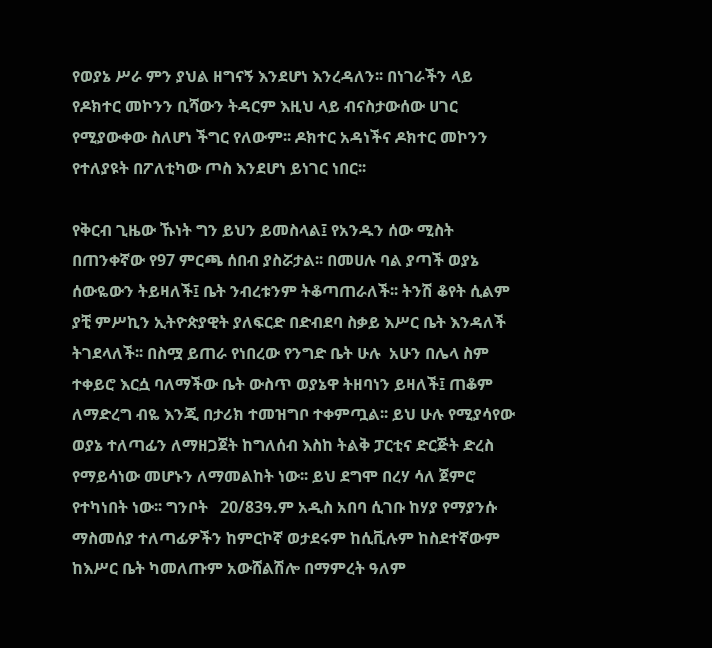የወያኔ ሥራ ምን ያህል ዘግናኝ እንደሆነ እንረዳለን፡፡ በነገራችን ላይ የዶክተር መኮንን ቢሻውን ትዳርም እዚህ ላይ ብናስታውሰው ሀገር የሚያውቀው ስለሆነ ችግር የለውም፡፡ ዶክተር አዳነችና ዶክተር መኮንን የተለያዩት በፖለቲካው ጦስ እንደሆነ ይነገር ነበር፡፡

የቅርብ ጊዜው ኹነት ግን ይህን ይመስላል፤ የአንዱን ሰው ሚስት በጠንቀኛው የ97 ምርጫ ሰበብ ያስሯታል፡፡ በመሀሉ ባል ያጣች ወያኔ ሰውዬውን ትይዛለች፤ ቤት ንብረቱንም ትቆጣጠራለች፡፡ ትንሽ ቆየት ሲልም ያቺ ምሥኪን ኢትዮጵያዊት ያለፍርድ በድብደባ ስቃይ እሥር ቤት እንዳለች ትገደላለች፡፡ በስሟ ይጠራ የነበረው የንግድ ቤት ሁሉ  አሁን በሌላ ስም ተቀይሮ እርሷ ባለማችው ቤት ውስጥ ወያኔዋ ትዘባነን ይዛለች፤ ጠቆም ለማድረግ ብዬ እንጂ በታሪክ ተመዝግቦ ተቀምጧል፡፡ ይህ ሁሉ የሚያሳየው ወያኔ ተለጣፊን ለማዘጋጀት ከግለሰብ እስከ ትልቅ ፓርቲና ድርጅት ድረስ የማይሳነው መሆኑን ለማመልከት ነው፡፡ ይህ ደግሞ በረሃ ሳለ ጀምሮ የተካነበት ነው፡፡ ግንቦት   20/83ዓ.ም አዲስ አበባ ሲገቡ ከሃያ የማያንሱ ማስመሰያ ተለጣፊዎችን ከምርኮኛ ወታደሩም ከሲቪሉም ከስደተኛውም ከእሥር ቤት ካመለጡም አውሸልሽሎ በማምረት ዓለም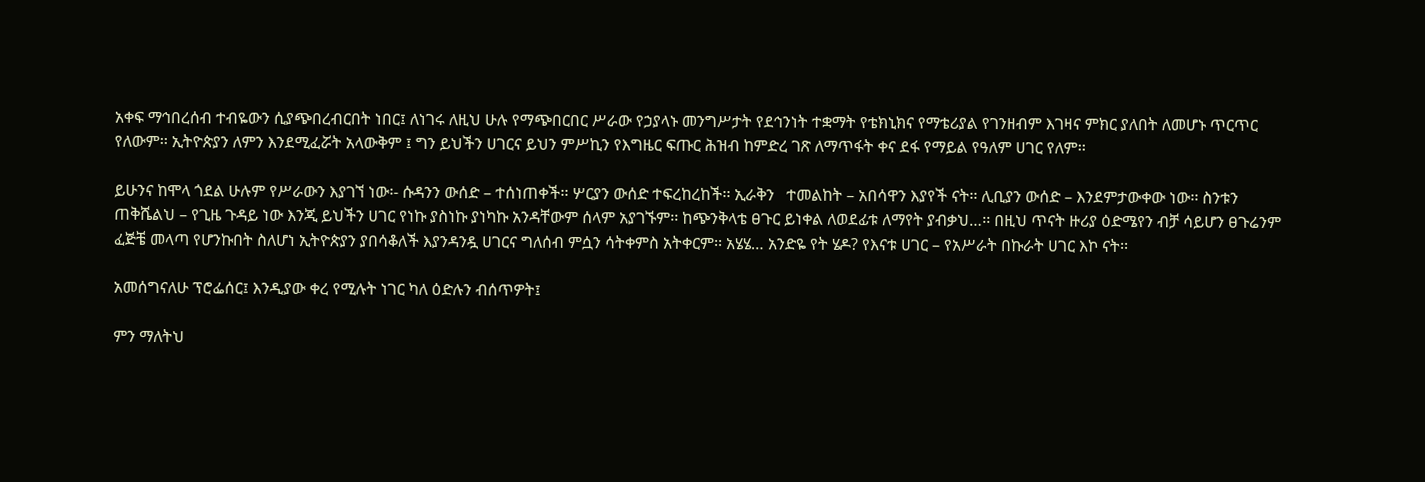አቀፍ ማኅበረሰብ ተብዬውን ሲያጭበረብርበት ነበር፤ ለነገሩ ለዚህ ሁሉ የማጭበርበር ሥራው የኃያላኑ መንግሥታት የደኅንነት ተቋማት የቴክኒክና የማቴሪያል የገንዘብም እገዛና ምክር ያለበት ለመሆኑ ጥርጥር የለውም፡፡ ኢትዮጵያን ለምን እንደሚፈሯት አላውቅም ፤ ግን ይህችን ሀገርና ይህን ምሥኪን የእግዜር ፍጡር ሕዝብ ከምድረ ገጽ ለማጥፋት ቀና ደፋ የማይል የዓለም ሀገር የለም፡፡

ይሁንና ከሞላ ጎደል ሁሉም የሥራውን እያገኘ ነው፡- ሱዳንን ውሰድ – ተሰነጠቀች፡፡ ሦርያን ውሰድ ተፍረከረከች፡፡ ኢራቅን   ተመልከት – አበሳዋን እያየች ናት፡፡ ሊቢያን ውሰድ – እንደምታውቀው ነው፡፡ ስንቱን ጠቅሼልህ – የጊዜ ጉዳይ ነው እንጂ ይህችን ሀገር የነኩ ያስነኩ ያነካኩ አንዳቸውም ሰላም አያገኙም፡፡ ከጭንቅላቴ ፀጉር ይነቀል ለወደፊቱ ለማየት ያብቃህ…፡፡ በዚህ ጥናት ዙሪያ ዕድሜየን ብቻ ሳይሆን ፀጉሬንም ፈጅቼ መላጣ የሆንኩበት ስለሆነ ኢትዮጵያን ያበሳቆለች እያንዳንዷ ሀገርና ግለሰብ ምሷን ሳትቀምስ አትቀርም፡፡ አሄሄ… አንድዬ የት ሄዶ? የእናቱ ሀገር – የአሥራት በኩራት ሀገር እኮ ናት፡፡

አመሰግናለሁ ፕሮፌሰር፤ እንዲያው ቀረ የሚሉት ነገር ካለ ዕድሉን ብሰጥዎት፤

ምን ማለትህ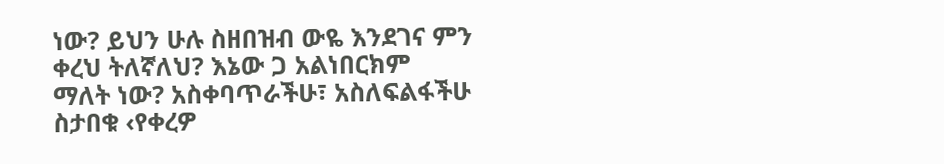ነው? ይህን ሁሉ ስዘበዝብ ውዬ እንደገና ምን ቀረህ ትለኛለህ? እኔው ጋ አልነበርክም ማለት ነው? አስቀባጥራችሁ፣ አስለፍልፋችሁ ስታበቁ ‹የቀረዎ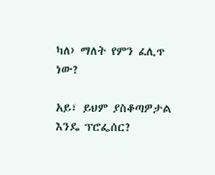ካለ› ማለት የምን ፈሊጥ ነው?

አይ፣ ይህም ያስቆጣዎታል እንዴ ፕሮፌሰር?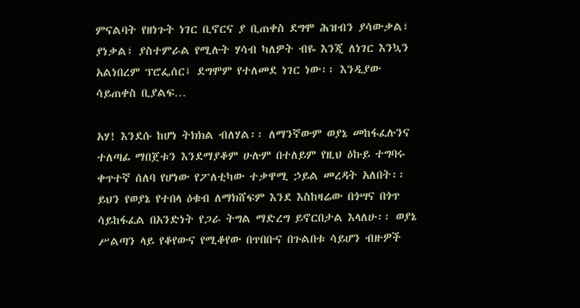ምናልባት የዘነጉት ነገር ቢኖርና ያ ቢጠቀስ ደግሞ ሕዝብን ያሳውቃል፣ ያነቃል፣ ያስተምራል የሚሉት ሃሳብ ካለዎት ብዬ እንጂ ለነገር እንኳን አልነበረም ፕሮፌሰር፤ ደግሞም የተለመደ ነገር ነው፡፡ እንዲያው ሳይጠቀስ ቢያልፍ…

አሃ! እንደሱ ከሆነ ትክክል ብለሃል፡፡ ለማንኛውም ወያኔ መከፋፈሉንና ተለጣፊ ማበጀቱን እንደማያቆም ሁሉም በተለይም የዚህ ዕኩይ ተግባሩ ቀጥተኛ ሰለባ የሆነው የፖለቲካው ተቃዋሚ ኃይል መረዳት አለበት፡፡ ይህን የወያኔ የተበላ ዕቁብ ለማክሸፍም እንደ እስከዛሬው በጎሣና በጎጥ ሳይከፋፈል በአንድነት የጋራ ትግል ማድረግ ይኖርበታል እላለሁ፡፡ ወያኔ ሥልጣን ላይ የቆየውና የሚቆየው በጥበቡና በጉልበቱ ሳይሆን ብዙዎች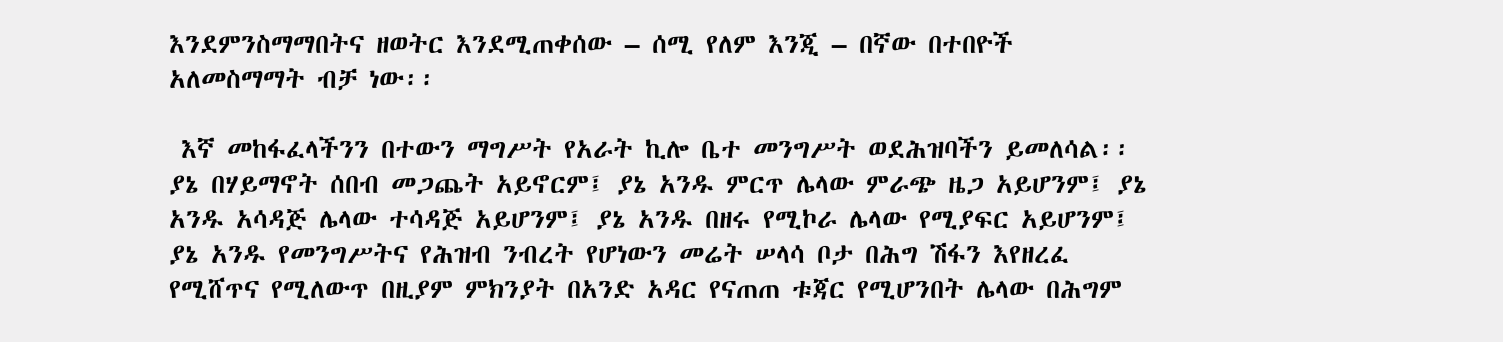እንደምንስማማበትና ዘወትር እንደሚጠቀሰው – ሰሚ የለም እንጂ – በኛው በተበዮች አለመስማማት ብቻ ነው፡፡

 እኛ መከፋፈላችንን በተውን ማግሥት የአራት ኪሎ ቤተ መንግሥት ወደሕዝባችን ይመለሳል፡፡ ያኔ በሃይማኖት ሰበብ መጋጨት አይኖርም፤ ያኔ አንዱ ምርጥ ሌላው ምራጭ ዜጋ አይሆንም፤ ያኔ አንዱ አሳዳጅ ሌላው ተሳዳጅ አይሆንም፤ ያኔ አንዱ በዘሩ የሚኮራ ሌላው የሚያፍር አይሆንም፤ ያኔ አንዱ የመንግሥትና የሕዝብ ንብረት የሆነውን መሬት ሠላሳ ቦታ በሕግ ሽፋን እየዘረፈ የሚሸጥና የሚለውጥ በዚያም ምክንያት በአንድ አዳር የናጠጠ ቱጃር የሚሆንበት ሌላው በሕግም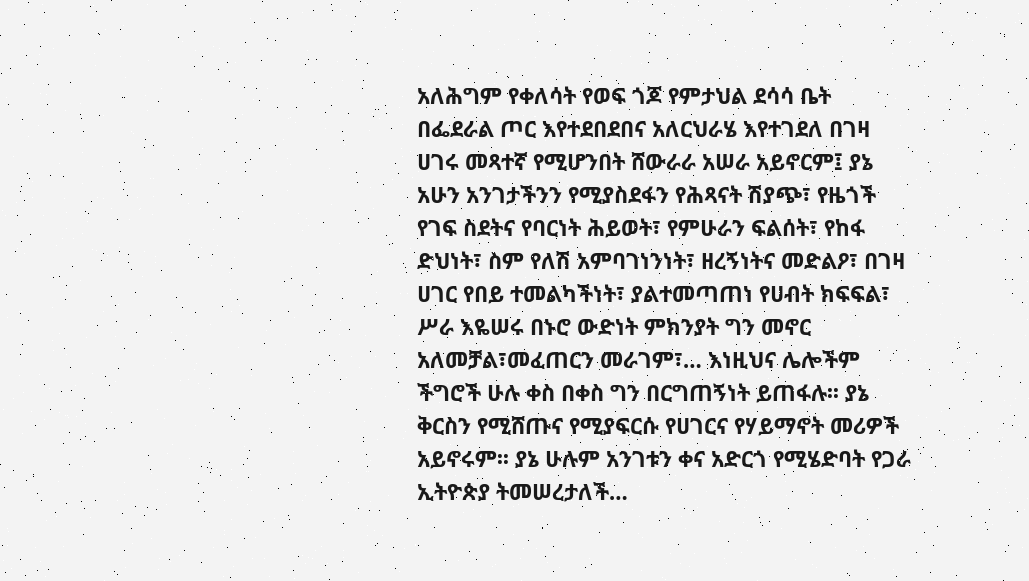አለሕግም የቀለሳት የወፍ ጎጆ የምታህል ደሳሳ ቤት በፌደራል ጦር እየተደበደበና አለርህራሄ እየተገደለ በገዛ ሀገሩ መጻተኛ የሚሆንበት ሸውራራ አሠራ አይኖርም፤ ያኔ አሁን አንገታችንን የሚያስደፋን የሕጻናት ሽያጭ፣ የዜጎች የገፍ ስደትና የባርነት ሕይወት፣ የምሁራን ፍልሰት፣ የከፋ ድህነት፣ ስም የለሽ አምባገነንነት፣ ዘረኝነትና መድልዖ፣ በገዛ ሀገር የበይ ተመልካችነት፣ ያልተመጣጠነ የሀብት ክፍፍል፣ ሥራ እዬሠሩ በኑሮ ውድነት ምክንያት ግን መኖር አለመቻል፣መፈጠርን መራገም፣… እነዚህና ሌሎችም ችግሮች ሁሉ ቀስ በቀስ ግን በርግጠኝነት ይጠፋሉ፡፡ ያኔ ቅርስን የሚሸጡና የሚያፍርሱ የሀገርና የሃይማኖት መሪዎች አይኖሩም፡፡ ያኔ ሁሉም አንገቱን ቀና አድርጎ የሚሄድባት የጋራ ኢትዮጵያ ትመሠረታለች…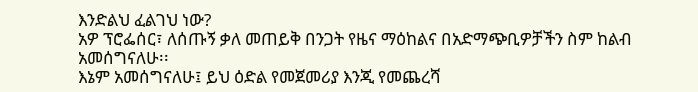እንድልህ ፈልገህ ነው?
አዎ ፕሮፌሰር፣ ለሰጡኝ ቃለ መጠይቅ በንጋት የዜና ማዕከልና በአድማጭቢዎቻችን ስም ከልብ አመሰግናለሁ፡፡
እኔም አመሰግናለሁ፤ ይህ ዕድል የመጀመሪያ እንጂ የመጨረሻ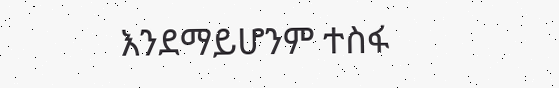እንደማይሆንም ተስፋ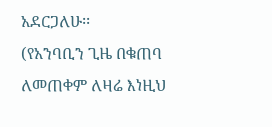አደርጋለሁ፡፡
(የአንባቢን ጊዜ በቁጠባ ለመጠቀም ለዛሬ እነዚህ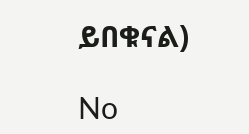ይበቁናል)

No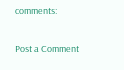comments:

Post a Comment